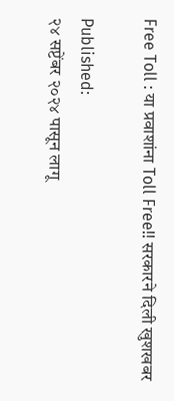Free Toll : या प्रवाशांना Toll Free!! सरकारने दिली खुशखबर

Published:
२४ सप्टेंबर २०२४ पासून लागू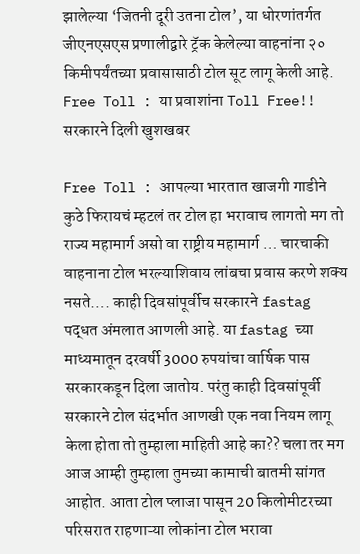झालेल्या ‘जितनी दूरी उतना टोल’, या धोरणांतर्गत जीएनएसएस प्रणालीद्वारे ट्रॅक केलेल्या वाहनांना २० किमीपर्यंतच्या प्रवासासाठी टोल सूट लागू केली आहे.
Free Toll : या प्रवाशांना Toll Free!! सरकारने दिली खुशखबर

Free Toll : आपल्या भारतात खाजगी गाडीने कुठे फिरायचं म्हटलं तर टोल हा भरावाच लागतो मग तो राज्य महामार्ग असो वा राष्ट्रीय महामार्ग … चारचाकी वाहनाना टोल भरल्याशिवाय लांबचा प्रवास करणे शक्य नसते…. काही दिवसांपूर्वीच सरकारने fastag पद्धत अंमलात आणली आहे. या fastag च्या माध्यमातून दरवर्षी 3000 रुपयांचा वार्षिक पास सरकारकडून दिला जातोय. परंतु काही दिवसांपूर्वी सरकारने टोल संदर्भात आणखी एक नवा नियम लागू केला होता तो तुम्हाला माहिती आहे का?? चला तर मग आज आम्ही तुम्हाला तुमच्या कामाची बातमी सांगत आहोत. आता टोल प्लाजा पासून 20 किलोमीटरच्या परिसरात राहणाऱ्या लोकांना टोल भरावा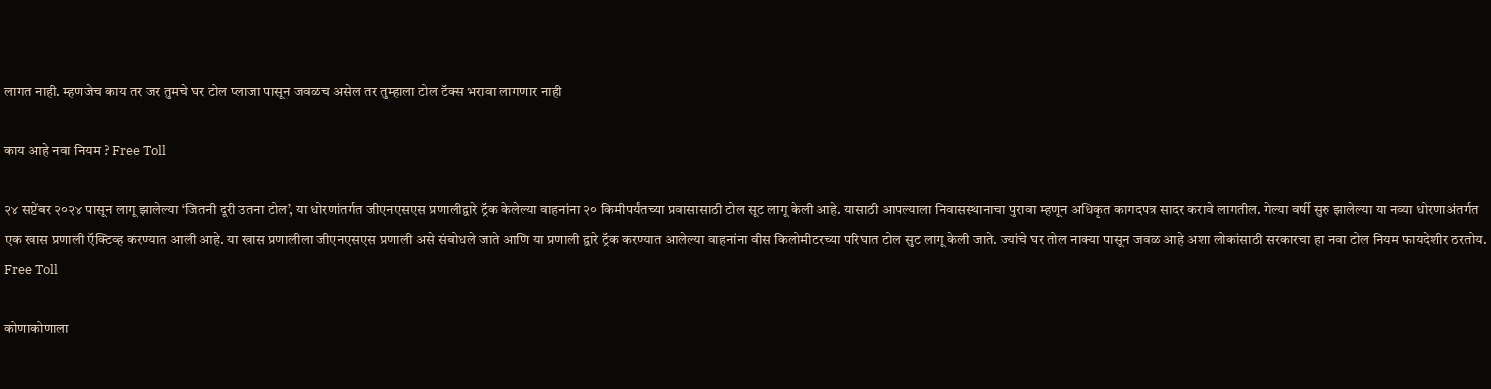लागत नाही. म्हणजेच काय तर जर तुमचे घर टोल प्लाजा पासून जवळच असेल तर तुम्हाला टोल टॅक्स भरावा लागणार नाही

काय आहे नवा नियम ? Free Toll

२४ सप्टेंबर २०२४ पासून लागू झालेल्या ‘जितनी दूरी उतना टोल’, या धोरणांतर्गत जीएनएसएस प्रणालीद्वारे ट्रॅक केलेल्या वाहनांना २० किमीपर्यंतच्या प्रवासासाठी टोल सूट लागू केली आहे. यासाठी आपल्याला निवासस्थानाचा पुरावा म्हणून अधिकृत कागदपत्र सादर करावे लागतील. गेल्या वर्षी सुरु झालेल्या या नव्या धोरणाअंतर्गत एक खास प्रणाली ऍक्टिव्ह करण्यात आली आहे. या खास प्रणालीला जीएनएसएस प्रणाली असे संबोधले जाते आणि या प्रणाली द्वारे ट्रॅक करण्यात आलेल्या वाहनांना वीस किलोमीटरच्या परिघात टोल सुट लागू केली जाते. ज्यांचे घर तोल नाक्या पासून जवळ आहे अशा लोकांसाठी सरकारचा हा नवा टोल नियम फायदेशीर ठरतोय. Free Toll

कोणाकोणाला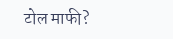टोल माफी?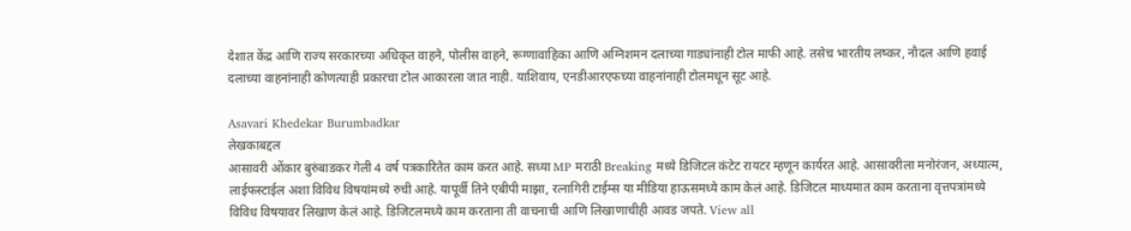देशात केंद्र आणि राज्य सरकारच्या अधिकृत वाहने, पोलीस वाहने, रूग्णावाहिका आणि अग्निशमन दलाच्या गाड्यांनाही टोल माफी आहे. तसेच भारतीय लष्कर, नौदल आणि हवाई दलाच्या वाहनांनाही कोणत्याही प्रकारचा टोल आकारला जात नाही. याशिवाय, एनडीआरएफच्या वाहनांनाही टोलमधून सूट आहे.

Asavari Khedekar Burumbadkar
लेखकाबद्दल
आसावरी ओंकार बुरुंबाडकर गेली 4 वर्ष पत्रकारितेत काम करत आहे. सध्या MP मराठी Breaking मध्ये डिजिटल कंटेट रायटर म्हणून कार्यरत आहे. आसावरीला मनोरंजन, अध्यात्म, लाईफस्टाईल अशा विविध विषयांमध्ये रुची आहे. यापूर्वी तिने एबीपी माझा, रत्नागिरी टाईम्स या मीडिया हाऊसमध्ये काम केलं आहे. डिजिटल माध्यमात काम करताना वृत्तपत्रांमध्ये विविध विषयावर लिखाण केलं आहे. डिजिटलमध्ये काम करताना ती वाचनाची आणि लिखाणाचीही आवड जपते. View all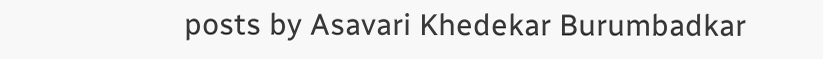posts by Asavari Khedekar Burumbadkar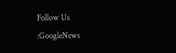Follow Us :GoogleNews